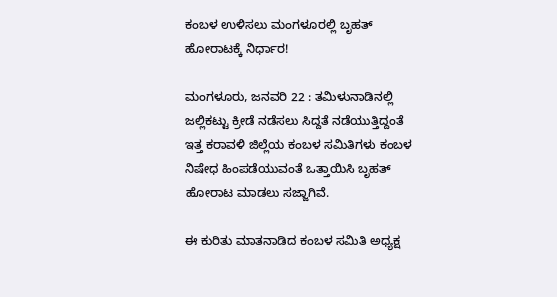ಕಂಬಳ ಉಳಿಸಲು ಮಂಗಳೂರಲ್ಲಿ ಬೃಹತ್ ಹೋರಾಟಕ್ಕೆ ನಿರ್ಧಾರ!

ಮಂಗಳೂರು, ಜನವರಿ 22 : ತಮಿಳುನಾಡಿನಲ್ಲಿ ಜಲ್ಲಿಕಟ್ಟು ಕ್ರೀಡೆ ನಡೆಸಲು ಸಿದ್ದತೆ ನಡೆಯುತ್ತಿದ್ದಂತೆ ಇತ್ತ ಕರಾವಳಿ ಜಿಲ್ಲೆಯ ಕಂಬಳ ಸಮಿತಿಗಳು ಕಂಬಳ ನಿಷೇಧ ಹಿಂಪಡೆಯುವಂತೆ ಒತ್ತಾಯಿಸಿ ಬೃಹತ್ ಹೋರಾಟ ಮಾಡಲು ಸಜ್ಜಾಗಿವೆ.

ಈ ಕುರಿತು ಮಾತನಾಡಿದ ಕಂಬಳ ಸಮಿತಿ ಅಧ್ಯಕ್ಷ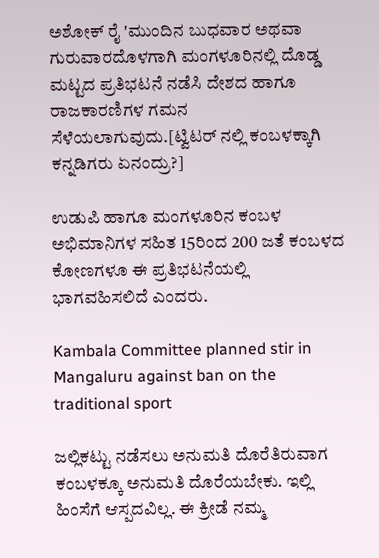ಅಶೋಕ್ ರೈ 'ಮುಂದಿನ ಬುಧವಾರ ಅಥವಾ ಗುರುವಾರದೊಳಗಾಗಿ ಮಂಗಳೂರಿನಲ್ಲಿ ದೊಡ್ಡ ಮಟ್ಟದ ಪ್ರತಿಭಟನೆ ನಡೆಸಿ ದೇಶದ ಹಾಗೂ ರಾಜಕಾರಣಿಗಳ ಗಮನ ಸೆಳೆಯಲಾಗುವುದು.[ಟ್ವಿಟರ್ ನಲ್ಲಿ ಕಂಬಳಕ್ಕಾಗಿ ಕನ್ನಡಿಗರು ಏನಂದ್ರು?]

ಉಡುಪಿ ಹಾಗೂ ಮಂಗಳೂರಿನ ಕಂಬಳ ಅಭಿಮಾನಿಗಳ ಸಹಿತ 15ರಿಂದ 200 ಜತೆ ಕಂಬಳದ ಕೋಣಗಳೂ ಈ ಪ್ರತಿಭಟನೆಯಲ್ಲಿ ಭಾಗವಹಿಸಲಿದೆ ಎಂದರು.

Kambala Committee planned stir in Mangaluru against ban on the traditional sport

ಜಲ್ಲಿಕಟ್ಟು ನಡೆಸಲು ಅನುಮತಿ ದೊರೆತಿರುವಾಗ ಕಂಬಳಕ್ಕೂ ಅನುಮತಿ ದೊರೆಯಬೇಕು. ಇಲ್ಲಿ ಹಿಂಸೆಗೆ ಆಸ್ಪದವಿಲ್ಲ. ಈ ಕ್ರೀಡೆ ನಮ್ಮ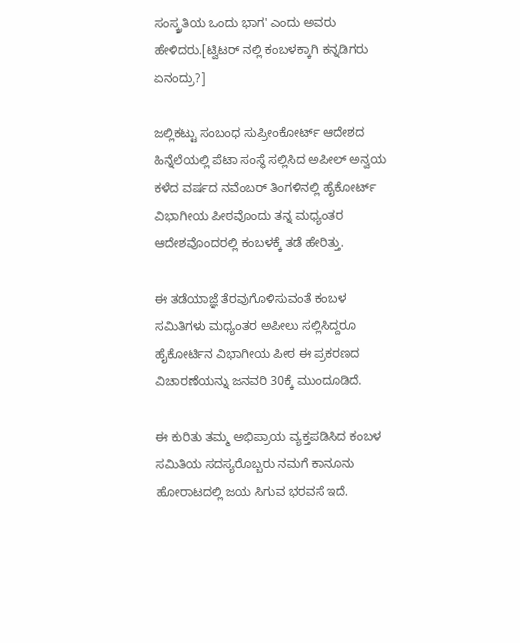ಸಂಸ್ಕ್ರತಿಯ ಒಂದು ಭಾಗ' ಎಂದು ಅವರು ಹೇಳಿದರು.[ಟ್ವಿಟರ್ ನಲ್ಲಿ ಕಂಬಳಕ್ಕಾಗಿ ಕನ್ನಡಿಗರು ಏನಂದ್ರು?]

ಜಲ್ಲಿಕಟ್ಟು ಸಂಬಂಧ ಸುಪ್ರೀಂಕೋರ್ಟ್ ಆದೇಶದ ಹಿನ್ನೆಲೆಯಲ್ಲಿ ಪೆಟಾ ಸಂಸ್ಥೆ ಸಲ್ಲಿಸಿದ ಅಪೀಲ್ ಅನ್ವಯ ಕಳೆದ ವರ್ಷದ ನವೆಂಬರ್ ತಿಂಗಳಿನಲ್ಲಿ ಹೈಕೋರ್ಟ್ ವಿಭಾಗೀಯ ಪೀಠವೊಂದು ತನ್ನ ಮಧ್ಯಂತರ ಆದೇಶವೊಂದರಲ್ಲಿ ಕಂಬಳಕ್ಕೆ ತಡೆ ಹೇರಿತ್ತು.

ಈ ತಡೆಯಾಜ್ಞೆ ತೆರವುಗೊಳಿಸುವಂತೆ ಕಂಬಳ ಸಮಿತಿಗಳು ಮಧ್ಯಂತರ ಅಪೀಲು ಸಲ್ಲಿಸಿದ್ದರೂ ಹೈಕೋರ್ಟಿನ ವಿಭಾಗೀಯ ಪೀಠ ಈ ಪ್ರಕರಣದ ವಿಚಾರಣೆಯನ್ನು ಜನವರಿ 30ಕ್ಕೆ ಮುಂದೂಡಿದೆ.

ಈ ಕುರಿತು ತಮ್ಮ ಅಭಿಪ್ರಾಯ ವ್ಯಕ್ತಪಡಿಸಿದ ಕಂಬಳ ಸಮಿತಿಯ ಸದಸ್ಯರೊಬ್ಬರು ನಮಗೆ ಕಾನೂನು ಹೋರಾಟದಲ್ಲಿ ಜಯ ಸಿಗುವ ಭರವಸೆ ಇದೆ.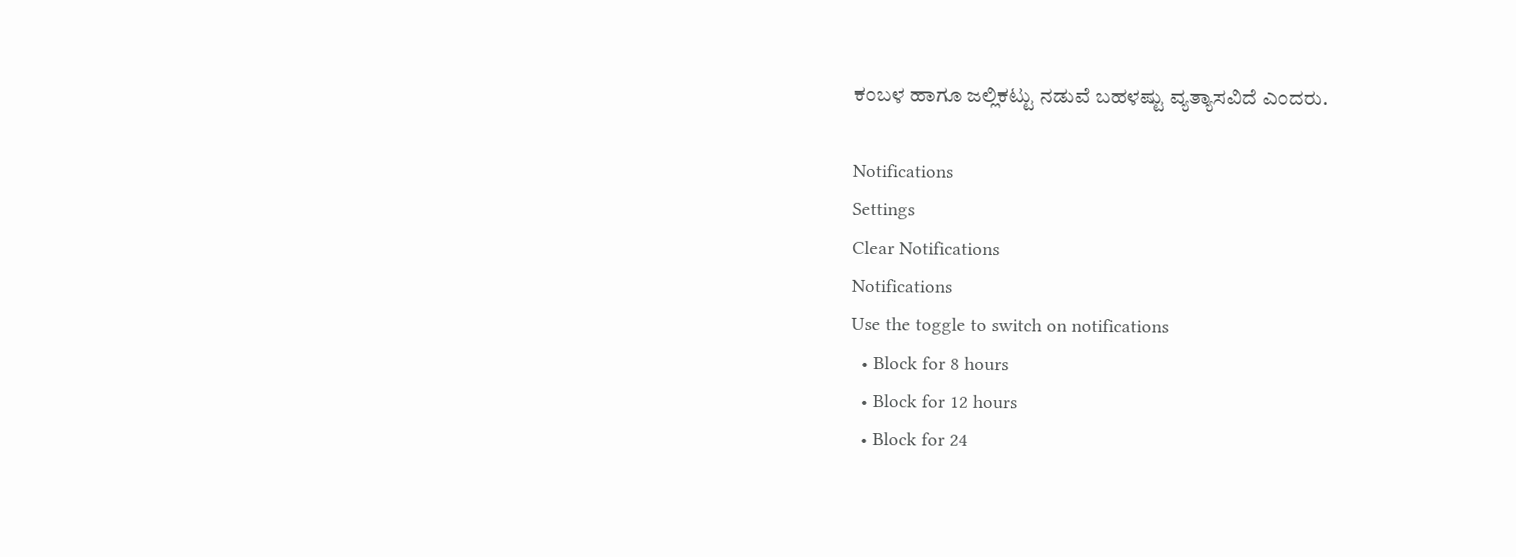ಕಂಬಳ ಹಾಗೂ ಜಲ್ಲಿಕಟ್ಟು ನಡುವೆ ಬಹಳಷ್ಟು ವ್ಯತ್ಯಾಸವಿದೆ ಎಂದರು.

Notifications
Settings
Clear Notifications
Notifications
Use the toggle to switch on notifications
  • Block for 8 hours
  • Block for 12 hours
  • Block for 24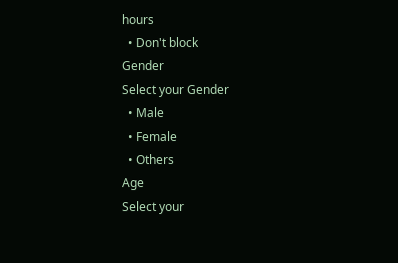hours
  • Don't block
Gender
Select your Gender
  • Male
  • Female
  • Others
Age
Select your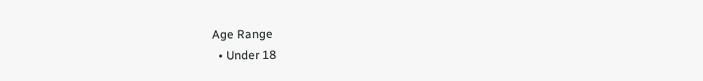Age Range
  • Under 18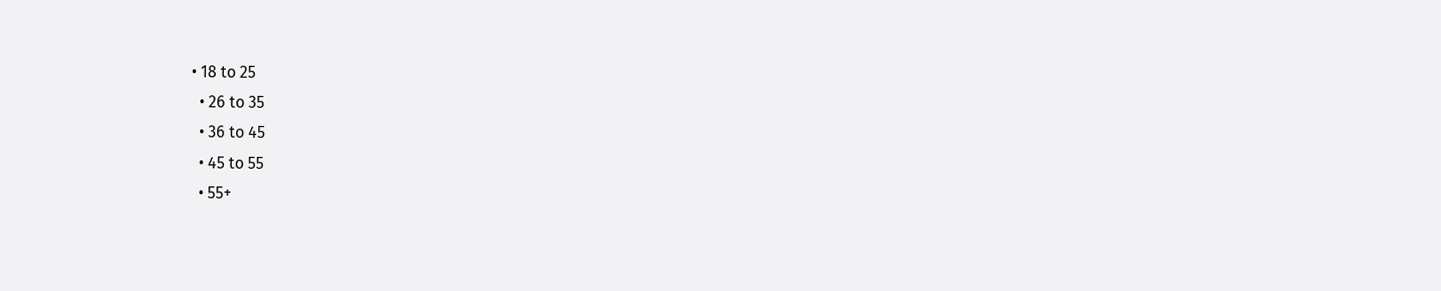• 18 to 25
  • 26 to 35
  • 36 to 45
  • 45 to 55
  • 55+